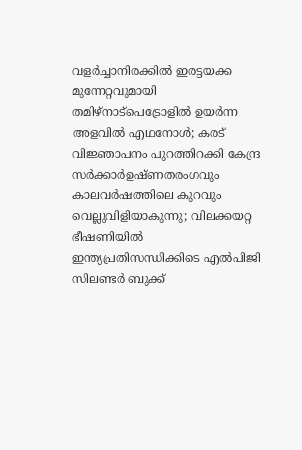വളർച്ചാനിരക്കിൽ ഇരട്ടയക്ക മുന്നേറ്റവുമായി തമിഴ്നാട്പെട്രോളിൽ ഉയർന്ന അളവിൽ എഥനോൾ; കരട് വിജ്ഞാപനം പുറത്തിറക്കി കേന്ദ്ര സർക്കാർഉഷ്ണതരംഗവും കാലവർഷത്തിലെ കുറവും വെല്ലുവിളിയാകുന്നു; വിലക്കയറ്റ ഭീഷണിയില്‍ ഇന്ത്യപ്രതിസന്ധിക്കിടെ എൽപിജി സിലണ്ടർ ബുക്ക്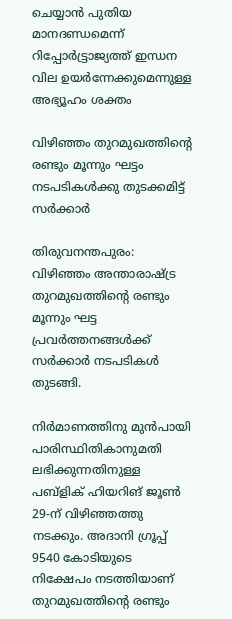ചെയ്യാൻ പുതിയ മാനദണ്ഡമെന്ന് റിപ്പോര്‍ട്ട്രാജ്യത്ത് ഇന്ധന വില ഉയർന്നേക്കുമെന്നുള്ള അഭ്യൂഹം ശക്തം

വിഴിഞ്ഞം തുറമുഖത്തിന്റെ രണ്ടും മൂന്നും ഘട്ടം നടപടികൾക്കു തുടക്കമിട്ട് സർക്കാർ

തിരുവനന്തപുരം: വിഴിഞ്ഞം അന്താരാഷ്ട്ര തുറമുഖത്തിന്റെ രണ്ടും മൂന്നും ഘട്ട പ്രവർത്തനങ്ങൾക്ക് സർക്കാർ നടപടികൾ തുടങ്ങി.

നിർമാണത്തിനു മുൻപായി പാരിസ്ഥിതികാനുമതി ലഭിക്കുന്നതിനുള്ള പബ്ളിക് ഹിയറിങ് ജൂൺ 29-ന് വിഴിഞ്ഞത്തു നടക്കും. അദാനി ഗ്രൂപ്പ് 9540 കോടിയുടെ നിക്ഷേപം നടത്തിയാണ് തുറമുഖത്തിന്റെ രണ്ടും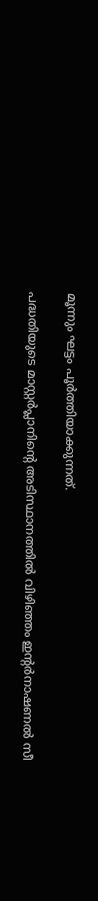മൂന്നും ഘട്ടം പൂർത്തിയാക്കുന്നത്.

പദ്ധതിയുടെ മാസ്റ്റർപ്ലാനിന്റെ അടിസ്ഥാനത്തിൽ വിഴിഞ്ഞം ഇന്റർനാഷണൽ സീ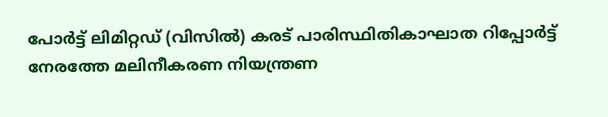പോർട്ട് ലിമിറ്റഡ് (വിസിൽ) കരട് പാരിസ്ഥിതികാഘാത റിപ്പോർട്ട് നേരത്തേ മലിനീകരണ നിയന്ത്രണ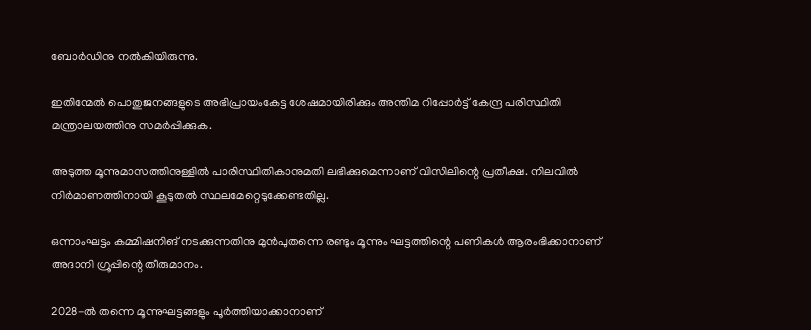ബോർഡിനു നൽകിയിരുന്നു.

ഇതിന്മേൽ പൊതുജനങ്ങളുടെ അഭിപ്രായംകേട്ട ശേഷമായിരിക്കും അന്തിമ റിപ്പോർട്ട് കേന്ദ്ര പരിസ്ഥിതി മന്ത്രാലയത്തിനു സമർപ്പിക്കുക.

അടുത്ത മൂന്നുമാസത്തിനുള്ളിൽ പാരിസ്ഥിതികാനുമതി ലഭിക്കുമെന്നാണ് വിസിലിന്റെ പ്രതീക്ഷ. നിലവിൽ നിർമാണത്തിനായി കൂടുതൽ സ്ഥലമേറ്റെടുക്കേണ്ടതില്ല.

ഒന്നാംഘട്ടം കമ്മിഷനിങ് നടക്കുന്നതിനു മുൻപുതന്നെ രണ്ടും മൂന്നും ഘട്ടത്തിന്റെ പണികൾ ആരംഭിക്കാനാണ്‌ അദാനി ഗ്രൂപ്പിന്റെ തീരുമാനം.

2028-ൽ തന്നെ മൂന്നുഘട്ടങ്ങളും പൂർത്തിയാക്കാനാണ്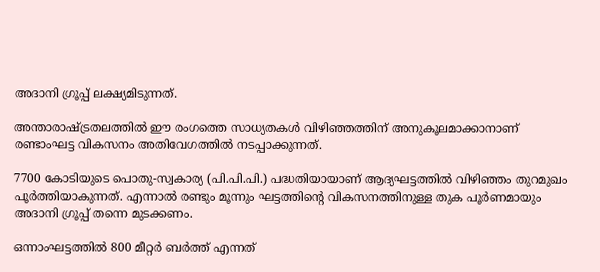അദാനി ഗ്രൂപ്പ് ലക്ഷ്യമിടുന്നത്.

അന്താരാഷ്ട്രതലത്തിൽ ഈ രംഗത്തെ സാധ്യതകൾ വിഴിഞ്ഞത്തിന് അനുകൂലമാക്കാനാണ് രണ്ടാംഘട്ട വികസനം അതിവേഗത്തിൽ നടപ്പാക്കുന്നത്.

7700 കോടിയുടെ പൊതു-സ്വകാര്യ (പി.പി.പി.) പദ്ധതിയായാണ് ആദ്യഘട്ടത്തിൽ വിഴിഞ്ഞം തുറമുഖം പൂർത്തിയാകുന്നത്. എന്നാൽ രണ്ടും മൂന്നും ഘട്ടത്തിന്റെ വികസനത്തിനുള്ള തുക പൂർണമായും അദാനി ഗ്രൂപ്പ് തന്നെ മുടക്കണം.

ഒന്നാംഘട്ടത്തിൽ 800 മീറ്റർ ബർത്ത് എന്നത്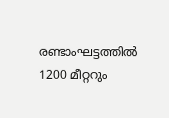രണ്ടാംഘട്ടത്തിൽ 1200 മീറ്ററും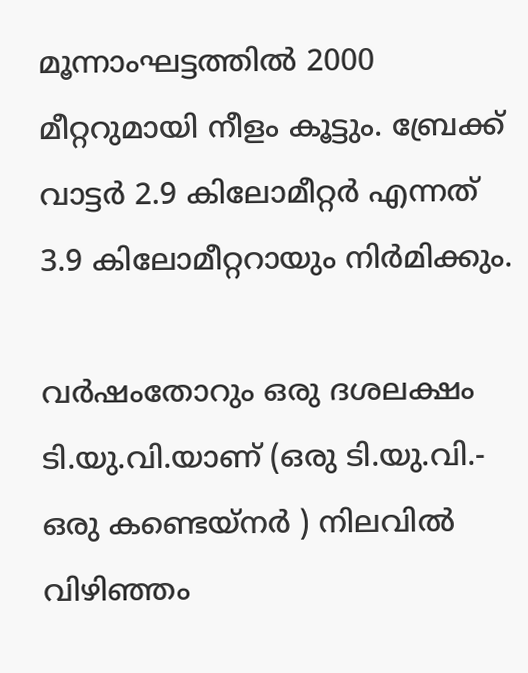മൂന്നാംഘട്ടത്തിൽ 2000 മീറ്ററുമായി നീളം കൂട്ടും. ബ്രേക്ക് വാട്ടർ 2.9 കിലോമീറ്റർ എന്നത് 3.9 കിലോമീറ്ററായും നിർമിക്കും.

വർഷംതോറും ഒരു ദശലക്ഷം ടി.യു.വി.യാണ് (ഒരു ടി.യു.വി.- ഒരു കണ്ടെയ്നർ ) നിലവിൽ വിഴിഞ്ഞം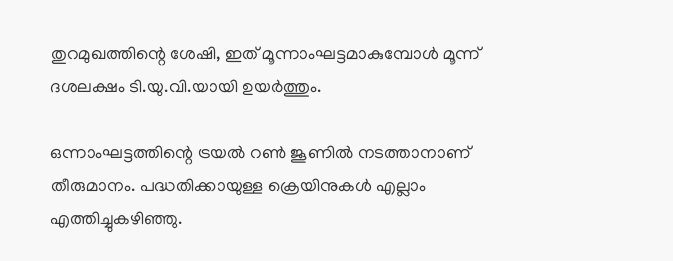തുറമുഖത്തിന്റെ ശേഷി, ഇത് മൂന്നാംഘട്ടമാകുമ്പോൾ മൂന്ന് ദശലക്ഷം ടി.യു.വി.യായി ഉയർത്തും.

ഒന്നാംഘട്ടത്തിന്റെ ട്രയൽ റൺ ജൂണിൽ നടത്താനാണ് തീരുമാനം. പദ്ധതിക്കായുള്ള ക്രെയിനുകൾ എല്ലാം എത്തിച്ചുകഴിഞ്ഞു.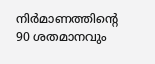നിർമാണത്തിന്റെ 90 ശതമാനവും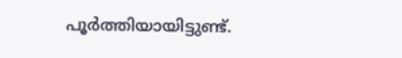പൂർത്തിയായിട്ടുണ്ട്.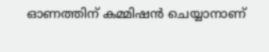ഓണത്തിന് കമ്മിഷൻ ചെയ്യാനാണ്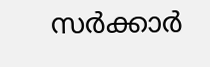സർക്കാർ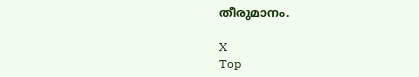തീരുമാനം.

X
Top